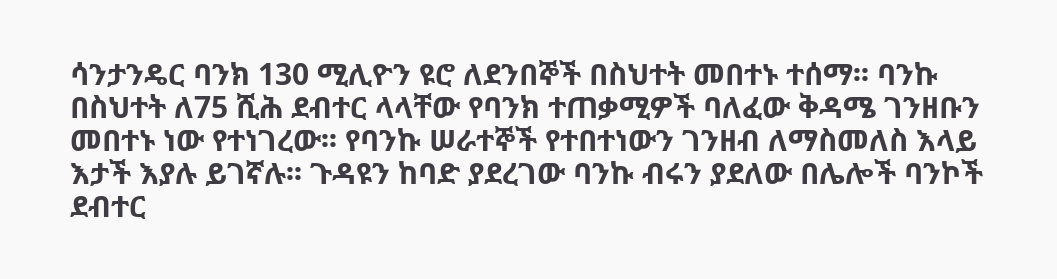ሳንታንዴር ባንክ 130 ሚሊዮን ዩሮ ለደንበኞች በስህተት መበተኑ ተሰማ፡፡ ባንኩ በስህተት ለ75 ሺሕ ደብተር ላላቸው የባንክ ተጠቃሚዎች ባለፈው ቅዳሜ ገንዘቡን መበተኑ ነው የተነገረው፡፡ የባንኩ ሠራተኞች የተበተነውን ገንዘብ ለማስመለስ እላይ እታች እያሉ ይገኛሉ፡፡ ጉዳዩን ከባድ ያደረገው ባንኩ ብሩን ያደለው በሌሎች ባንኮች ደብተር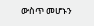ውስጥ መሆኑን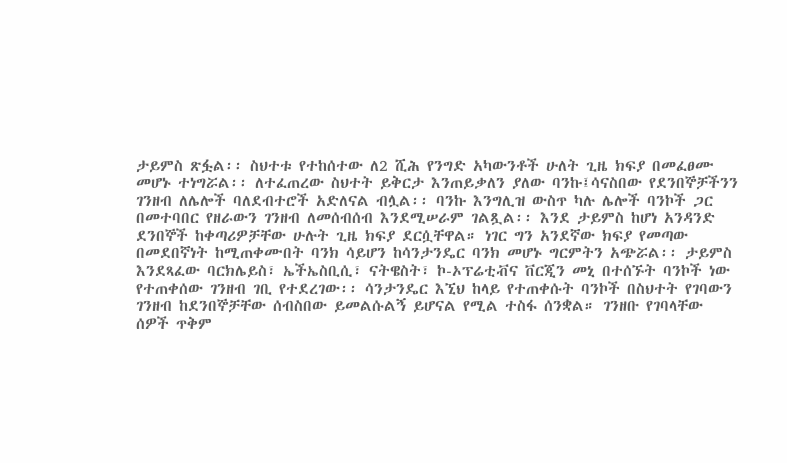ታይምስ ጽፏል፡፡ ስህተቱ የተከሰተው ለ2 ሺሕ የንግድ አካውንቶች ሁለት ጊዜ ክፍያ በመፈፀሙ መሆኑ ተነግሯል፡፡ ለተፈጠረው ስህተት ይቅርታ እንጠይቃለን ያለው ባንኩ፤ሳናስበው የደንበኞቻችንን ገንዘብ ለሌሎች ባለደብተሮች አድለናል ብሏል፡፡ ባንኩ እንግሊዝ ውስጥ ካሉ ሌሎች ባንኮች ጋር በመተባበር የዘራውን ገንዘብ ለመሰብሰብ እንደሚሠራም ገልጿል፡፡ እንደ ታይምስ ከሆነ አንዳንድ ደንበኞች ከቀጣሪዎቻቸው ሁሉት ጊዜ ክፍያ ደርሷቸዋል። ነገር ግን አንደኛው ክፍያ የመጣው በመደበኛነት ከሚጠቀሙበት ባንክ ሳይሆን ከሳንታንዴር ባንክ መሆኑ ግርምትን አጭሯል፡፡ ታይምስ እንደጻፈው ባርክሌይስ፣ ኤችኤስቢሲ፣ ናትዌስት፣ ኮ-ኦፕሬቲቭና ቨርጂን መኒ በተሰኙት ባንኮች ነው የተጠቀሰው ገንዘብ ገቢ የተደረገው፡፡ ሳንታንዴር እኚህ ከላይ የተጠቀሱት ባንኮች በስህተት የገባውን ገንዘብ ከደንበኞቻቸው ሰብስበው ይመልሱልኝ ይሆናል የሚል ተስፋ ሰንቋል። ገንዘቡ የገባላቸው ሰዎች ጥቅም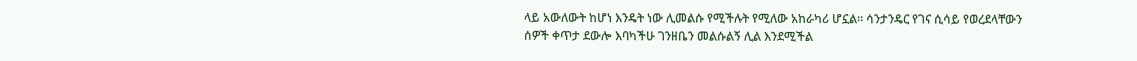ላይ አውለውት ከሆነ እንዴት ነው ሊመልሱ የሚችሉት የሚለው አከራካሪ ሆኗል። ሳንታንዴር የገና ሲሳይ የወረደላቸውን ሰዎች ቀጥታ ደውሎ እባካችሁ ገንዘቤን መልሱልኝ ሊል እንደሚችል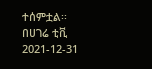ተሰምቷል፡፡
በሀገሬ ቲቪ
2021-12-31